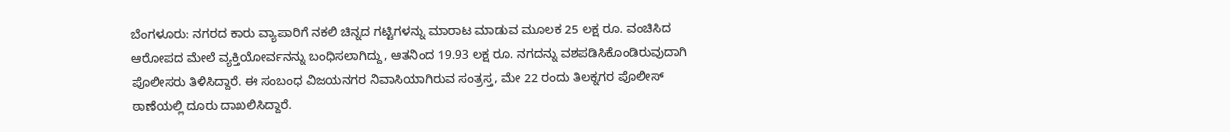ಬೆಂಗಳೂರು: ನಗರದ ಕಾರು ವ್ಯಾಪಾರಿಗೆ ನಕಲಿ ಚಿನ್ನದ ಗಟ್ಟಿಗಳನ್ನು ಮಾರಾಟ ಮಾಡುವ ಮೂಲಕ 25 ಲಕ್ಷ ರೂ. ವಂಚಿಸಿದ ಆರೋಪದ ಮೇಲೆ ವ್ಯಕ್ತಿಯೋರ್ವನನ್ನು ಬಂಧಿಸಲಾಗಿದ್ದು, ಆತನಿಂದ 19.93 ಲಕ್ಷ ರೂ. ನಗದನ್ನು ವಶಪಡಿಸಿಕೊಂಡಿರುವುದಾಗಿ ಪೊಲೀಸರು ತಿಳಿಸಿದ್ದಾರೆ. ಈ ಸಂಬಂಧ ವಿಜಯನಗರ ನಿವಾಸಿಯಾಗಿರುವ ಸಂತ್ರಸ್ತ, ಮೇ 22 ರಂದು ತಿಲಕ್ನಗರ ಪೊಲೀಸ್ ಠಾಣೆಯಲ್ಲಿ ದೂರು ದಾಖಲಿಸಿದ್ದಾರೆ.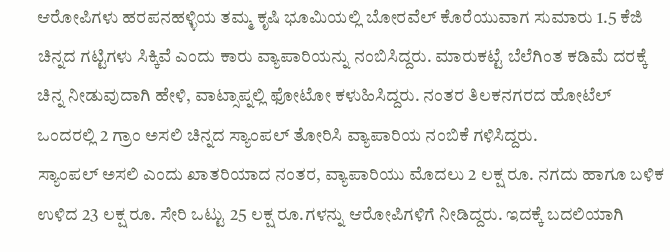ಆರೋಪಿಗಳು ಹರಪನಹಳ್ಳಿಯ ತಮ್ಮ ಕೃಷಿ ಭೂಮಿಯಲ್ಲಿ ಬೋರವೆಲ್ ಕೊರೆಯುವಾಗ ಸುಮಾರು 1.5 ಕೆಜಿ ಚಿನ್ನದ ಗಟ್ಟಿಗಳು ಸಿಕ್ಕಿವೆ ಎಂದು ಕಾರು ವ್ಯಾಪಾರಿಯನ್ನು ನಂಬಿಸಿದ್ದರು. ಮಾರುಕಟ್ಟೆ ಬೆಲೆಗಿಂತ ಕಡಿಮೆ ದರಕ್ಕೆ ಚಿನ್ನ ನೀಡುವುದಾಗಿ ಹೇಳಿ, ವಾಟ್ಸಾಪ್ನಲ್ಲಿ ಫೋಟೋ ಕಳುಹಿಸಿದ್ದರು. ನಂತರ ತಿಲಕನಗರದ ಹೋಟೆಲ್ ಒಂದರಲ್ಲಿ 2 ಗ್ರಾಂ ಅಸಲಿ ಚಿನ್ನದ ಸ್ಯಾಂಪಲ್ ತೋರಿಸಿ ವ್ಯಾಪಾರಿಯ ನಂಬಿಕೆ ಗಳಿಸಿದ್ದರು.
ಸ್ಯಾಂಪಲ್ ಅಸಲಿ ಎಂದು ಖಾತರಿಯಾದ ನಂತರ, ವ್ಯಾಪಾರಿಯು ಮೊದಲು 2 ಲಕ್ಷ ರೂ. ನಗದು ಹಾಗೂ ಬಳಿಕ ಉಳಿದ 23 ಲಕ್ಷ ರೂ. ಸೇರಿ ಒಟ್ಟು 25 ಲಕ್ಷ ರೂ.ಗಳನ್ನು ಆರೋಪಿಗಳಿಗೆ ನೀಡಿದ್ದರು. ಇದಕ್ಕೆ ಬದಲಿಯಾಗಿ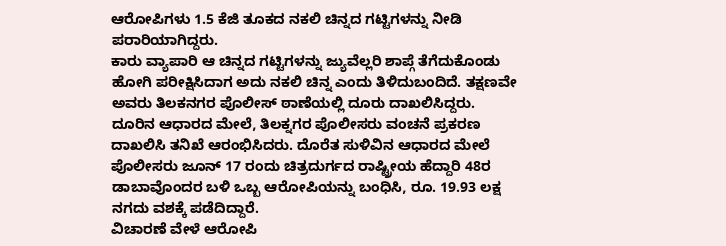ಆರೋಪಿಗಳು 1.5 ಕೆಜಿ ತೂಕದ ನಕಲಿ ಚಿನ್ನದ ಗಟ್ಟಿಗಳನ್ನು ನೀಡಿ ಪರಾರಿಯಾಗಿದ್ದರು.
ಕಾರು ವ್ಯಾಪಾರಿ ಆ ಚಿನ್ನದ ಗಟ್ಟಿಗಳನ್ನು ಜ್ಯುವೆಲ್ಲರಿ ಶಾಪ್ಗೆ ತೆಗೆದುಕೊಂಡು ಹೋಗಿ ಪರೀಕ್ಷಿಸಿದಾಗ ಅದು ನಕಲಿ ಚಿನ್ನ ಎಂದು ತಿಳಿದುಬಂದಿದೆ. ತಕ್ಷಣವೇ ಅವರು ತಿಲಕನಗರ ಪೊಲೀಸ್ ಠಾಣೆಯಲ್ಲಿ ದೂರು ದಾಖಲಿಸಿದ್ದರು.
ದೂರಿನ ಆಧಾರದ ಮೇಲೆ, ತಿಲಕ್ನಗರ ಪೊಲೀಸರು ವಂಚನೆ ಪ್ರಕರಣ ದಾಖಲಿಸಿ ತನಿಖೆ ಆರಂಭಿಸಿದರು. ದೊರೆತ ಸುಳಿವಿನ ಆಧಾರದ ಮೇಲೆ ಪೊಲೀಸರು ಜೂನ್ 17 ರಂದು ಚಿತ್ರದುರ್ಗದ ರಾಷ್ಟ್ರೀಯ ಹೆದ್ದಾರಿ 48ರ ಡಾಬಾವೊಂದರ ಬಳಿ ಒಬ್ಬ ಆರೋಪಿಯನ್ನು ಬಂಧಿಸಿ, ರೂ. 19.93 ಲಕ್ಷ ನಗದು ವಶಕ್ಕೆ ಪಡೆದಿದ್ದಾರೆ.
ವಿಚಾರಣೆ ವೇಳೆ ಆರೋಪಿ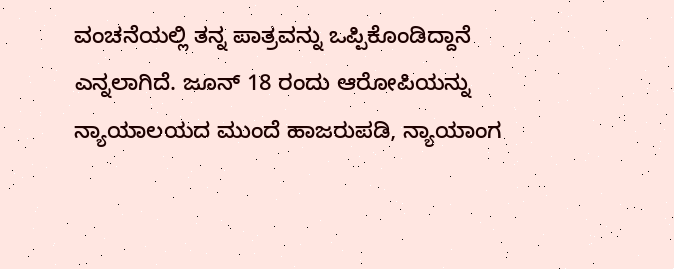ವಂಚನೆಯಲ್ಲಿ ತನ್ನ ಪಾತ್ರವನ್ನು ಒಪ್ಪಿಕೊಂಡಿದ್ದಾನೆ ಎನ್ನಲಾಗಿದೆ. ಜೂನ್ 18 ರಂದು ಆರೋಪಿಯನ್ನು ನ್ಯಾಯಾಲಯದ ಮುಂದೆ ಹಾಜರುಪಡಿ, ನ್ಯಾಯಾಂಗ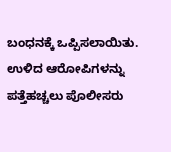ಬಂಧನಕ್ಕೆ ಒಪ್ಪಿಸಲಾಯಿತು. ಉಳಿದ ಆರೋಪಿಗಳನ್ನು ಪತ್ತೆಹಚ್ಚಲು ಪೊಲೀಸರು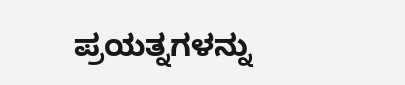ಪ್ರಯತ್ನಗಳನ್ನು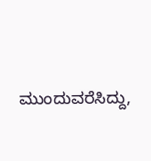ಮುಂದುವರೆಸಿದ್ದು,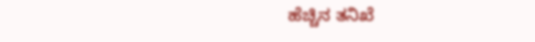ಹೆಚ್ಚಿನ ತನಿಖೆ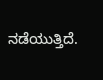ನಡೆಯುತ್ತಿದೆ.